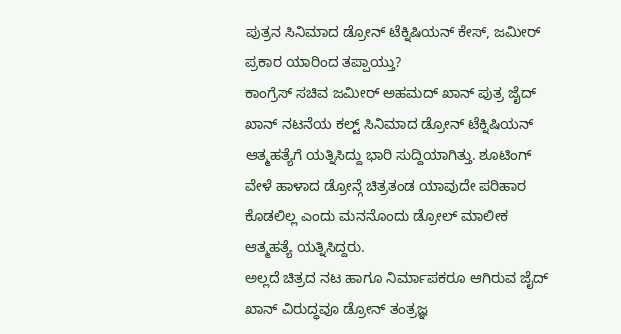ಪುತ್ರನ ಸಿನಿಮಾದ ಡ್ರೋನ್ ಟೆಕ್ನಿಷಿಯನ್ ಕೇಸ್, ಜಮೀರ್ ಪ್ರಕಾರ ಯಾರಿಂದ ತಪ್ಪಾಯ್ತು?
ಕಾಂಗ್ರೆಸ್ ಸಚಿವ ಜಮೀರ್ ಅಹಮದ್ ಖಾನ್ ಪುತ್ರ ಜೈದ್ ಖಾನ್ ನಟನೆಯ ಕಲ್ಟ್ ಸಿನಿಮಾದ ಡ್ರೋನ್ ಟೆಕ್ನಿಷಿಯನ್ ಆತ್ಮಹತ್ಯೆಗೆ ಯತ್ನಿಸಿದ್ದು ಭಾರಿ ಸುದ್ದಿಯಾಗಿತ್ತು. ಶೂಟಿಂಗ್ ವೇಳೆ ಹಾಳಾದ ಡ್ರೋನ್ಗೆ ಚಿತ್ರತಂಡ ಯಾವುದೇ ಪರಿಹಾರ ಕೊಡಲಿಲ್ಲ ಎಂದು ಮನನೊಂದು ಡ್ರೋಲ್ ಮಾಲೀಕ ಆತ್ಮಹತ್ಯೆ ಯತ್ನಿಸಿದ್ದರು.
ಅಲ್ಲದೆ ಚಿತ್ರದ ನಟ ಹಾಗೂ ನಿರ್ಮಾಪಕರೂ ಆಗಿರುವ ಜೈದ್ ಖಾನ್ ವಿರುದ್ಧವೂ ಡ್ರೋನ್ ತಂತ್ರಜ್ಞ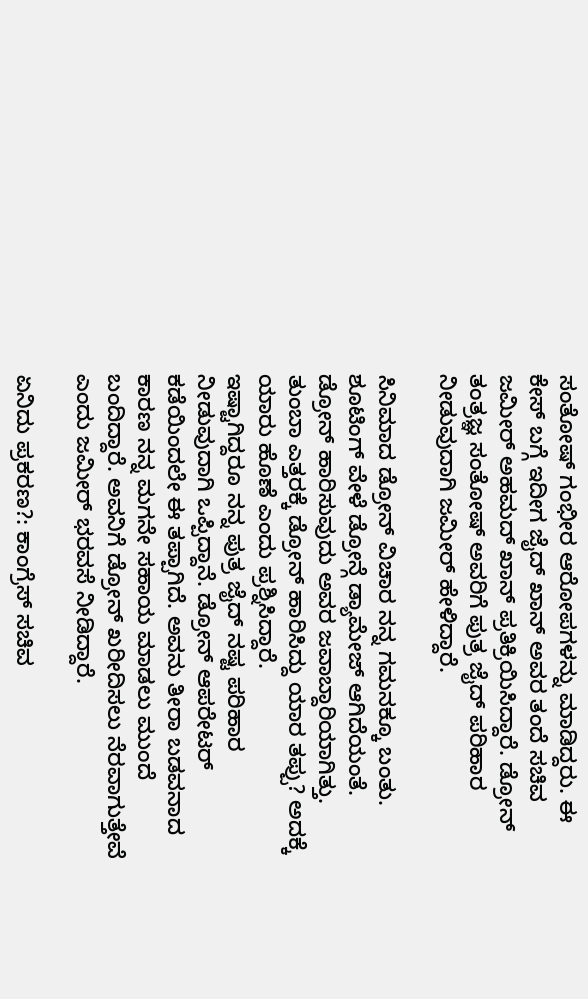ಸಂತೋಷ್ ಗಂಭೀರ ಆರೋಪಗಳನ್ನು ಮಾಡಿದ್ದರು. ಈ ಕೇಸ್ ಬಗ್ಗೆ ಇದೀಗ ಜೈದ್ ಖಾನ್ ಅವರ ತಂದೆ ಸಚಿವ ಜಮೀರ್ ಅಹಮದ್ ಖಾನ್ ಪ್ರತಿಕ್ರಿಯಿಸಿದ್ದಾರೆ. ಡ್ರೋನ್ ತಂತ್ರಜ್ಞ ಸಂತೋಷ್ ಅವರಿಗೆ ಪುತ್ರ ಜೈದ್ ಪರಿಹಾರ ನೀಡುವುದಾಗಿ ಜಮೀರ್ ಹೇಳಿದ್ದಾರೆ.

ಸಿನಿಮಾದ ಡ್ರೋನ್ ವಿಚಾರ ನನ್ನ ಗಮನಕ್ಕೂ ಬಂತು. ಶೂಟಿಂಗ್ ವೇಳೆ ಡ್ರೋನ್ಗೆ ಡ್ಯಾಮೇಜ್ ಆಗಿದೆಯಂತೆ. ಡ್ರೋನ್ ಹಾರಿಸುವುದು ಅವರ ಜವಾಬ್ದಾರಿಯಾಗಿತ್ತು. ತುಂಬಾ ಎತ್ತರಕ್ಕೆ ಡ್ರೋನ್ ಹಾರಿಸಿದ್ದು ಯಾರ ತಪ್ಪು? ಅದಕ್ಕೆ ಯಾರು ಹೊಣೆ ಎಂದು ಪ್ರಶ್ನಿಸಿದ್ದಾರೆ.
ಇಷ್ಟಾಗಿದ್ದರೂ ನನ್ನ ಪುತ್ರ ಜೈದ್ ನಷ್ಟ ಪರಿಹಾರ ನೀಡುವುದಾಗಿ ಒಪ್ಪಿದ್ದಾನೆ. ಡ್ರೋನ್ ಆಪರೇಟರ್ ಕಡೆಯಿಂದಲೇ ಈ ತಪ್ಪಾಗಿದೆ. ಅವನು ತೀರಾ ಬಡವನಾದ ಕಾರಣ ನನ್ನ ಮಗನೇ ಸಹಾಯ ಮಾಡಲು ಮುಂದೆ ಬಂದಿದ್ದಾರೆ. ಅವನಿಗೆ ಡ್ರೋನ್ ಖರೀದಿಸಲು ನೆರವಾಗುತ್ತೇವೆ ಎಂದು ಜಮೀರ್ ಭರವಸೆ ನೀಡಿದ್ದಾರೆ.

ಏನಿದು ಪ್ರಕರಣ?: ಕಾಂಗ್ರೆಸ್ ಸಚಿವ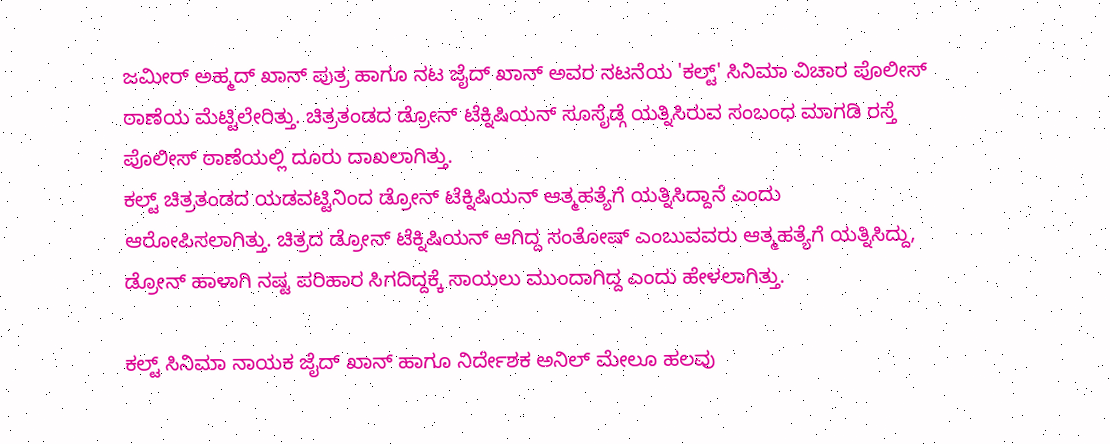ಜಮೀರ್ ಅಹ್ಮದ್ ಖಾನ್ ಪುತ್ರ ಹಾಗೂ ನಟ ಜೈದ್ ಖಾನ್ ಅವರ ನಟನೆಯ 'ಕಲ್ಟ್' ಸಿನಿಮಾ ವಿಚಾರ ಪೊಲೀಸ್ ಠಾಣೆಯ ಮೆಟ್ಟಿಲೇರಿತ್ತು. ಚಿತ್ರತಂಡದ ಡ್ರೋನ್ ಟೆಕ್ನಿಷಿಯನ್ ಸೂಸೈಡ್ಗೆ ಯತ್ನಿಸಿರುವ ಸಂಬಂಧ ಮಾಗಡಿ ರಸ್ತೆ ಪೊಲೀಸ್ ಠಾಣೆಯಲ್ಲಿ ದೂರು ದಾಖಲಾಗಿತ್ತು.
ಕಲ್ಟ್ ಚಿತ್ರತಂಡದ ಯಡವಟ್ಟಿನಿಂದ ಡ್ರೋನ್ ಟೆಕ್ನಿಷಿಯನ್ ಆತ್ಮಹತ್ಯೆಗೆ ಯತ್ನಿಸಿದ್ದಾನೆ ಎಂದು ಆರೋಪಿಸಲಾಗಿತ್ತು. ಚಿತ್ರದ ಡ್ರೋನ್ ಟೆಕ್ನಿಷಿಯನ್ ಆಗಿದ್ದ ಸಂತೋಷ್ ಎಂಬುವವರು ಆತ್ಮಹತ್ಯೆಗೆ ಯತ್ನಿಸಿದ್ದು, ಡ್ರೋನ್ ಹಾಳಾಗಿ ನಷ್ಟ ಪರಿಹಾರ ಸಿಗದಿದ್ದಕ್ಕೆ ಸಾಯಲು ಮುಂದಾಗಿದ್ದ ಎಂದು ಹೇಳಲಾಗಿತ್ತು.

ಕಲ್ಟ್ ಸಿನಿಮಾ ನಾಯಕ ಜೈದ್ ಖಾನ್ ಹಾಗೂ ನಿರ್ದೇಶಕ ಅನಿಲ್ ಮೇಲೂ ಹಲವು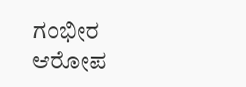ಗಂಭೀರ ಆರೋಪ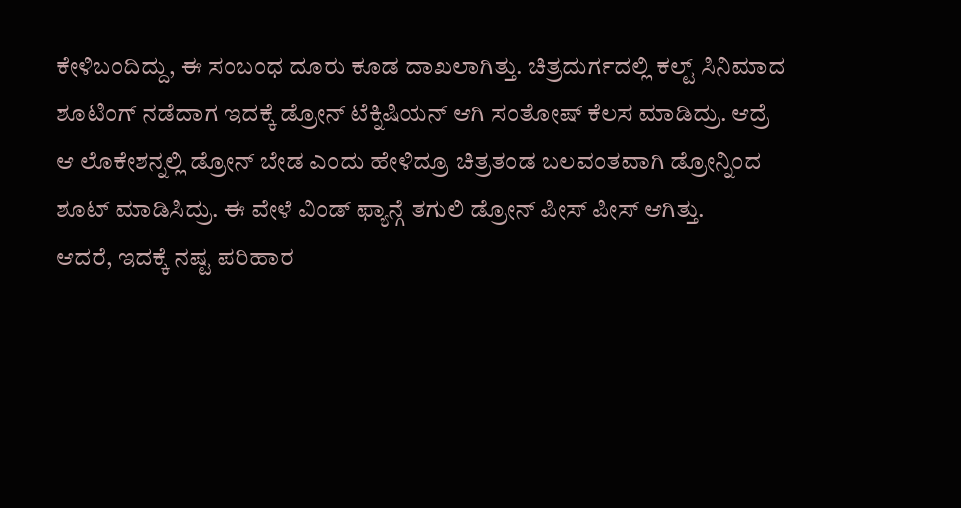ಕೇಳಿಬಂದಿದ್ದು, ಈ ಸಂಬಂಧ ದೂರು ಕೂಡ ದಾಖಲಾಗಿತ್ತು. ಚಿತ್ರದುರ್ಗದಲ್ಲಿ ಕಲ್ಟ್ ಸಿನಿಮಾದ ಶೂಟಿಂಗ್ ನಡೆದಾಗ ಇದಕ್ಕೆ ಡ್ರೋನ್ ಟೆಕ್ನಿಷಿಯನ್ ಆಗಿ ಸಂತೋಷ್ ಕೆಲಸ ಮಾಡಿದ್ರು. ಆದ್ರೆ ಆ ಲೊಕೇಶನ್ನಲ್ಲಿ ಡ್ರೋನ್ ಬೇಡ ಎಂದು ಹೇಳಿದ್ರೂ ಚಿತ್ರತಂಡ ಬಲವಂತವಾಗಿ ಡ್ರೋನ್ನಿಂದ ಶೂಟ್ ಮಾಡಿಸಿದ್ರು. ಈ ವೇಳೆ ವಿಂಡ್ ಫ್ಯಾನ್ಗೆ ತಗುಲಿ ಡ್ರೋನ್ ಪೀಸ್ ಪೀಸ್ ಆಗಿತ್ತು.
ಆದರೆ, ಇದಕ್ಕೆ ನಷ್ಟ ಪರಿಹಾರ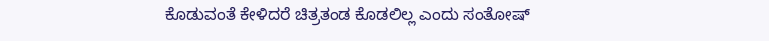ಕೊಡುವಂತೆ ಕೇಳಿದರೆ ಚಿತ್ರತಂಡ ಕೊಡಲಿಲ್ಲ ಎಂದು ಸಂತೋಷ್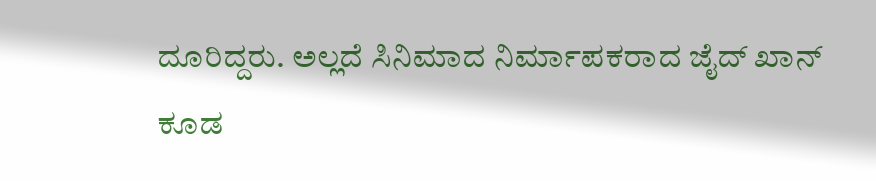ದೂರಿದ್ದರು. ಅಲ್ಲದೆ ಸಿನಿಮಾದ ನಿರ್ಮಾಪಕರಾದ ಜೈದ್ ಖಾನ್ ಕೂಡ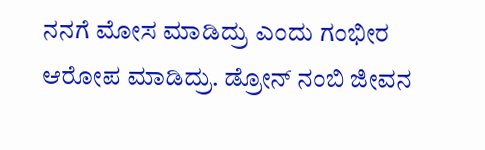ನನಗೆ ಮೋಸ ಮಾಡಿದ್ರು ಎಂದು ಗಂಭೀರ ಆರೋಪ ಮಾಡಿದ್ರು. ಡ್ರೋನ್ ನಂಬಿ ಜೀವನ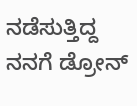ನಡೆಸುತ್ತಿದ್ದ ನನಗೆ ಡ್ರೋನ್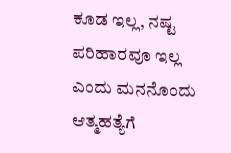ಕೂಡ ಇಲ್ಲ, ನಷ್ಟ ಪರಿಹಾರವೂ ಇಲ್ಲ ಎಂದು ಮನನೊಂದು ಆತ್ಮಹತ್ಯೆಗೆ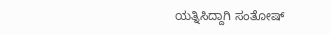ಯತ್ನಿಸಿದ್ದಾಗಿ ಸಂತೋಷ್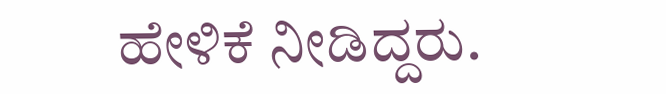ಹೇಳಿಕೆ ನೀಡಿದ್ದರು.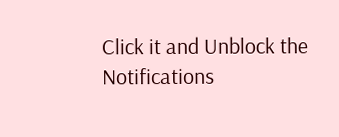Click it and Unblock the Notifications